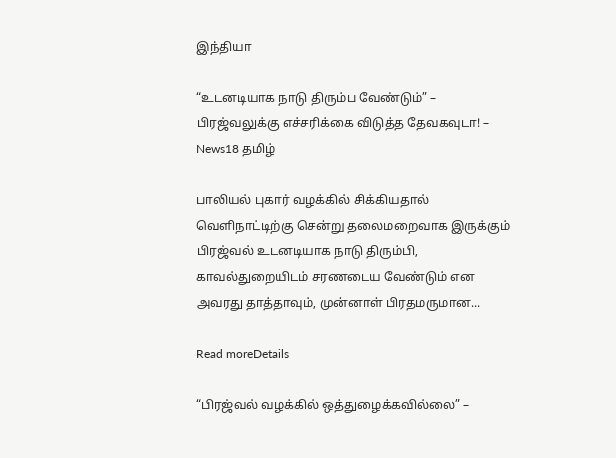இந்தியா

“உடனடியாக நாடு திரும்ப வேண்டும்” – பிரஜ்வலுக்கு எச்சரிக்கை விடுத்த தேவகவுடா! – News18 தமிழ்

பாலியல் புகார் வழக்கில் சிக்கியதால் வெளிநாட்டிற்கு சென்று தலைமறைவாக இருக்கும் பிரஜ்வல் உடனடியாக நாடு திரும்பி, காவல்துறையிடம் சரணடைய வேண்டும் என அவரது தாத்தாவும், முன்னாள் பிரதமருமான...

Read moreDetails

“பிரஜ்வல் வழக்கில் ஒத்துழைக்கவில்லை” –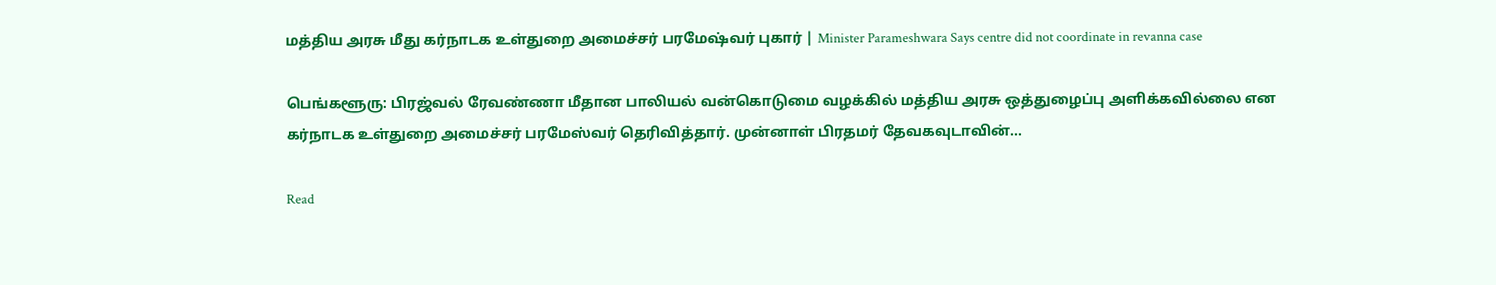மத்திய அரசு மீது க‌ர்நாடக உள்துறை அமைச்சர் பரமேஷ்வர் புகார் | Minister Parameshwara Says centre did not coordinate in revanna case

பெங்களூரு: பிரஜ்வல் ரேவண்ணா மீதான பாலியல் வன்கொடுமை வழக்கில் மத்திய அரசு ஒத்துழைப்பு அளிக்கவில்லை என க‌ர்நாடக உள்துறை அமைச்சர் ப‌ரமேஸ்வர் தெரிவித்தார். முன்னாள் பிரதமர் தேவகவுடாவின்...

Read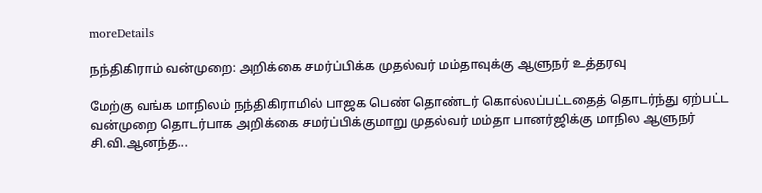moreDetails

நந்திகிராம் வன்முறை: அறிக்கை சமர்ப்பிக்க முதல்வர் மம்தாவுக்கு ஆளுநர் உத்தரவு

மேற்கு வங்க மாநிலம் நந்திகிராமில் பாஜக பெண் தொண்டர் கொல்லப்பட்டதைத் தொடர்ந்து ஏற்பட்ட வன்முறை தொடர்பாக அறிக்கை சமர்ப்பிக்குமாறு முதல்வர் மம்தா பானர்ஜிக்கு மாநில ஆளுநர் சி.வி.ஆனந்த...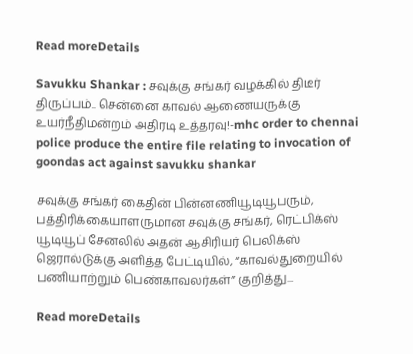Read moreDetails

Savukku Shankar : சவுக்கு சங்கர் வழக்கில் திடீர் திருப்பம்.. சென்னை காவல் ஆணையருக்கு உயர்நீதிமன்றம் அதிரடி உத்தரவு!-mhc order to chennai police produce the entire file relating to invocation of goondas act against savukku shankar

சவுக்கு சங்கர் கைதின் பின்னணியூடியூபரும், பத்திரிக்கையாளருமான சவுக்கு சங்கர், ரெட்பிக்ஸ் யூடியூப் சேனலில் அதன் ஆசிரியர் பெலிக்ஸ் ஜெரால்டுக்கு அளித்த பேட்டியில், “காவல்துறையில் பணியாற்றும் பெண்காவலர்கள்” குறித்து...

Read moreDetails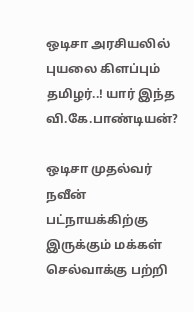ஒடிசா அரசியலில் புயலை கிளப்பும் தமிழர்..! யார் இந்த வி.கே.பாண்டியன்?

ஒடிசா முதல்வர் நவீன் பட்நாயக்கிற்கு இருக்கும் மக்கள் செல்வாக்கு பற்றி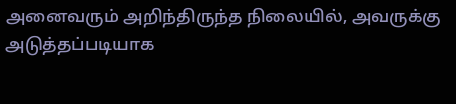அனைவரும் அறிந்திருந்த நிலையில், அவருக்கு அடுத்தப்படியாக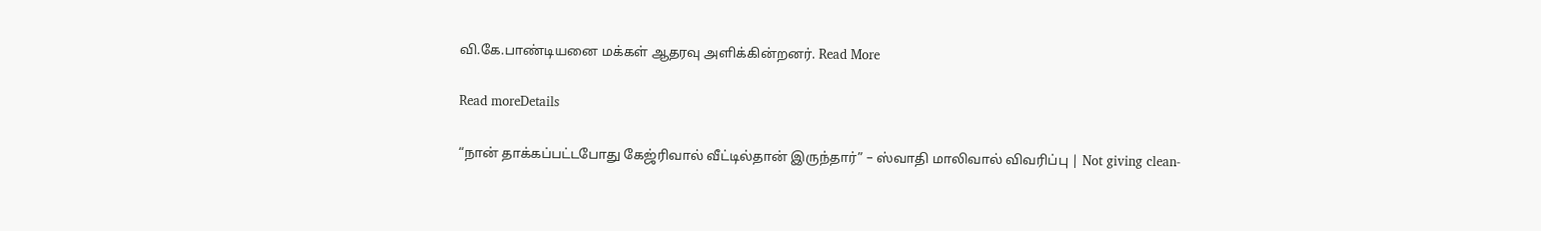வி.கே.பாண்டியனை மக்கள் ஆதரவு அளிக்கின்றனர். Read More

Read moreDetails

“நான் தாக்கப்பட்டபோது கேஜ்ரிவால் வீட்டில்தான் இருந்தார்” – ஸ்வாதி மாலிவால் விவரிப்பு | Not giving clean-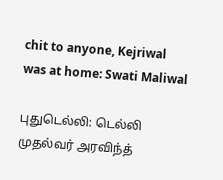chit to anyone, Kejriwal was at home: Swati Maliwal

புதுடெல்லி: டெல்லி முதல்வர் அரவிந்த்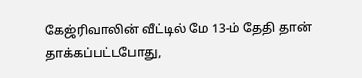கேஜ்ரிவாலின் வீட்டில் மே 13-ம் தேதி தான் தாக்கப்பட்டபோது,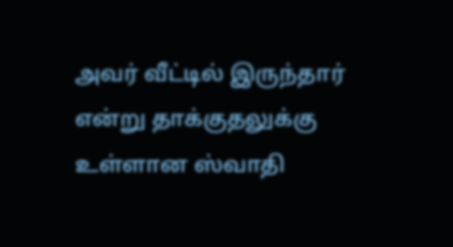அவர் வீட்டில் இருந்தார் என்று தாக்குதலுக்கு உள்ளான ஸ்வாதி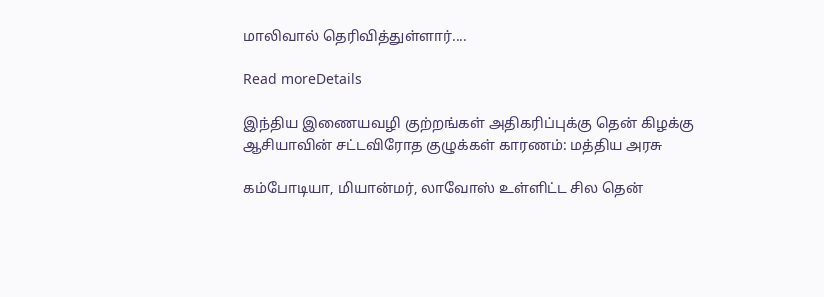மாலிவால் தெரிவித்துள்ளார்....

Read moreDetails

இந்திய இணையவழி குற்றங்கள் அதிகரிப்புக்கு தென் கிழக்கு ஆசியாவின் சட்டவிரோத குழுக்கள் காரணம்: மத்திய அரசு

கம்போடியா, மியான்மர், லாவோஸ் உள்ளிட்ட சில தென்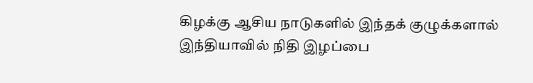கிழக்கு ஆசிய நாடுகளில் இந்தக் குழுக்களால் இந்தியாவில் நிதி இழப்பை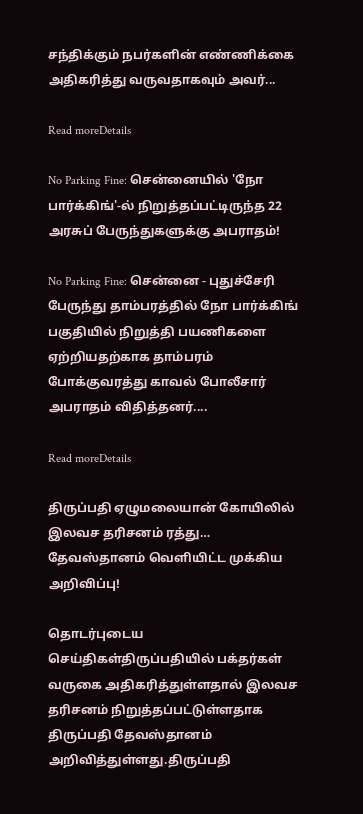சந்திக்கும் நபர்களின் எண்ணிக்கை அதிகரித்து வருவதாகவும் அவர்...

Read moreDetails

No Parking Fine: சென்னையில் 'நோ பார்க்கிங்'-ல் நிறுத்தப்பட்டிருந்த 22 அரசுப் பேருந்துகளுக்கு அபராதம்!

No Parking Fine: சென்னை - புதுச்சேரி பேருந்து தாம்பரத்தில் நோ பார்க்கிங் பகுதியில் நிறுத்தி பயணிகளை ஏற்றியதற்காக தாம்பரம் போக்குவரத்து காவல் போலீசார் அபராதம் விதித்தனர்....

Read moreDetails

திருப்பதி ஏழுமலையான் கோயிலில் இலவச தரிசனம் ரத்து… தேவஸ்தானம் வெளியிட்ட முக்கிய அறிவிப்பு!

தொடர்புடைய செய்திகள்திருப்பதியில் பக்தர்கள் வருகை அதிகரித்துள்ளதால் இலவச தரிசனம் நிறுத்தப்பட்டுள்ளதாக திருப்பதி தேவஸ்தானம் அறிவித்துள்ளது.திருப்பதி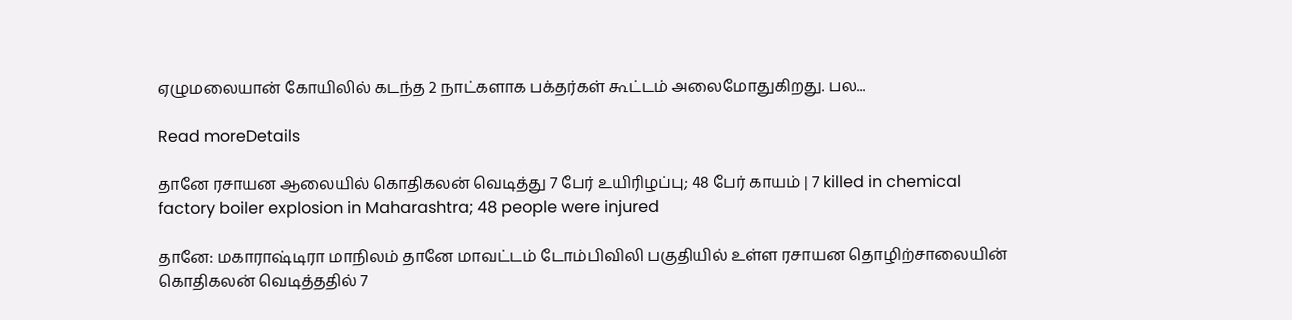ஏழுமலையான் கோயிலில் கடந்த 2 நாட்களாக பக்தர்கள் கூட்டம் அலைமோதுகிறது. பல...

Read moreDetails

தானே ரசாயன ஆலையில் கொதிகலன் வெடித்து 7 பேர் உயிரிழப்பு; 48 பேர் காயம் | 7 killed in chemical factory boiler explosion in Maharashtra; 48 people were injured

தானே: மகாராஷ்டிரா மாநிலம் தானே மாவட்டம் டோம்பிவிலி பகுதியில் உள்ள ரசாயன தொழிற்சாலையின் கொதிகலன் வெடித்ததில் 7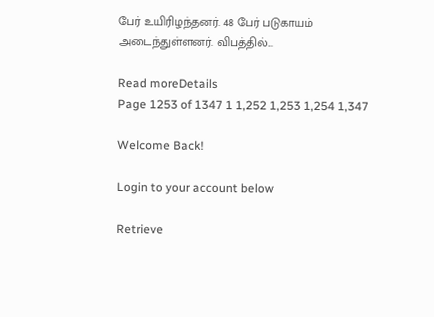பேர் உயிரிழந்தனர். 48 பேர் படுகாயம் அடைந்துள்ளனர். விபத்தில்...

Read moreDetails
Page 1253 of 1347 1 1,252 1,253 1,254 1,347

Welcome Back!

Login to your account below

Retrieve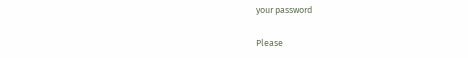your password

Please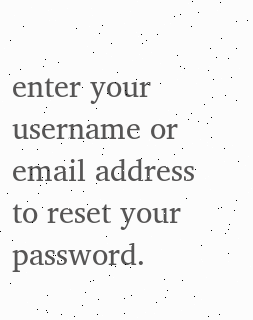enter your username or email address to reset your password.